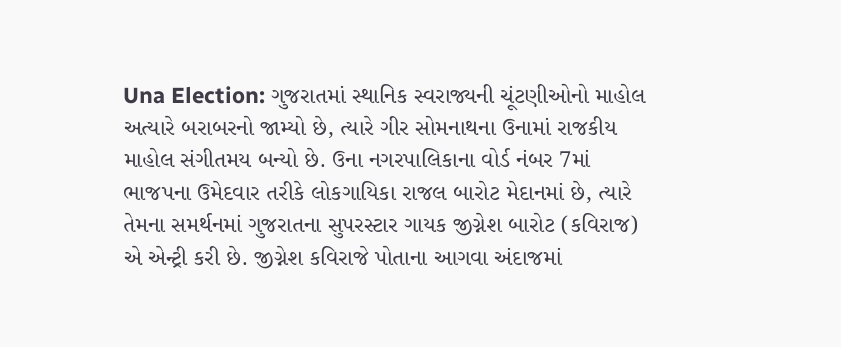Una Election: ગુજરાતમાં સ્થાનિક સ્વરાજ્યની ચૂંટણીઓનો માહોલ અત્યારે બરાબરનો જામ્યો છે, ત્યારે ગીર સોમનાથના ઉનામાં રાજકીય માહોલ સંગીતમય બન્યો છે. ઉના નગરપાલિકાના વોર્ડ નંબર 7માં ભાજપના ઉમેદવાર તરીકે લોકગાયિકા રાજલ બારોટ મેદાનમાં છે, ત્યારે તેમના સમર્થનમાં ગુજરાતના સુપરસ્ટાર ગાયક જીગ્નેશ બારોટ (કવિરાજ) એ એન્ટ્રી કરી છે. જીગ્નેશ કવિરાજે પોતાના આગવા અંદાજમાં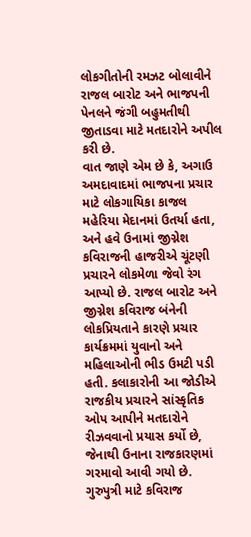લોકગીતોની રમઝટ બોલાવીને રાજલ બારોટ અને ભાજપની પેનલને જંગી બહુમતીથી જીતાડવા માટે મતદારોને અપીલ કરી છે.
વાત જાણે એમ છે કે, અગાઉ અમદાવાદમાં ભાજપના પ્રચાર માટે લોકગાયિકા કાજલ મહેરિયા મેદાનમાં ઉતર્યા હતા, અને હવે ઉનામાં જીગ્નેશ કવિરાજની હાજરીએ ચૂંટણી પ્રચારને લોકમેળા જેવો રંગ આપ્યો છે. રાજલ બારોટ અને જીગ્નેશ કવિરાજ બંનેની લોકપ્રિયતાને કારણે પ્રચાર કાર્યક્રમમાં યુવાનો અને મહિલાઓની ભીડ ઉમટી પડી હતી. કલાકારોની આ જોડીએ રાજકીય પ્રચારને સાંસ્કૃતિક ઓપ આપીને મતદારોને રીઝવવાનો પ્રયાસ કર્યો છે, જેનાથી ઉનાના રાજકારણમાં ગરમાવો આવી ગયો છે.
ગુરુપુત્રી માટે કવિરાજ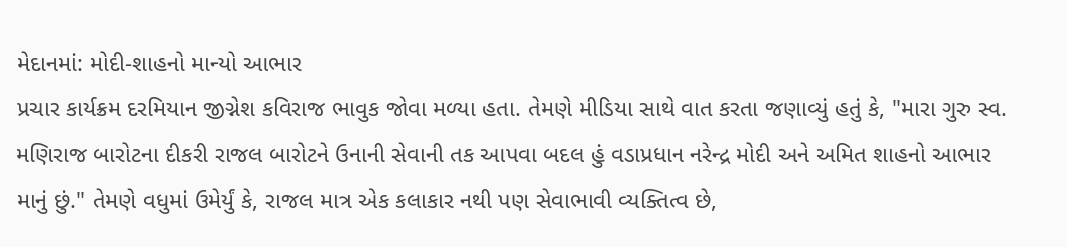મેદાનમાં: મોદી-શાહનો માન્યો આભાર
પ્રચાર કાર્યક્રમ દરમિયાન જીગ્નેશ કવિરાજ ભાવુક જોવા મળ્યા હતા. તેમણે મીડિયા સાથે વાત કરતા જણાવ્યું હતું કે, "મારા ગુરુ સ્વ. મણિરાજ બારોટના દીકરી રાજલ બારોટને ઉનાની સેવાની તક આપવા બદલ હું વડાપ્રધાન નરેન્દ્ર મોદી અને અમિત શાહનો આભાર માનું છું." તેમણે વધુમાં ઉમેર્યું કે, રાજલ માત્ર એક કલાકાર નથી પણ સેવાભાવી વ્યક્તિત્વ છે,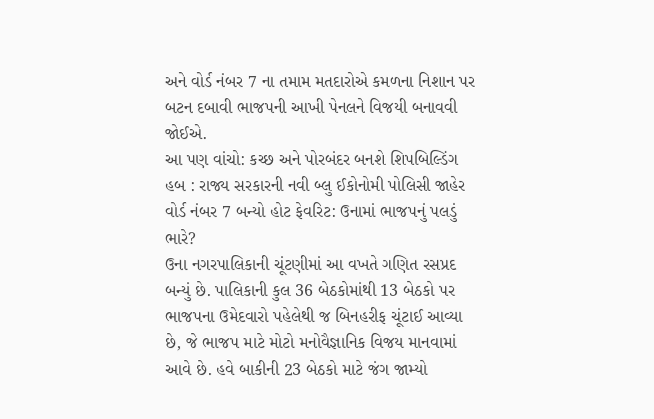અને વોર્ડ નંબર 7 ના તમામ મતદારોએ કમળના નિશાન પર બટન દબાવી ભાજપની આખી પેનલને વિજયી બનાવવી જોઈએ.
આ પણ વાંચો: કચ્છ અને પોરબંદર બનશે શિપબિલ્ડિંગ હબ : રાજ્ય સરકારની નવી બ્લુ ઈકોનોમી પોલિસી જાહેર
વોર્ડ નંબર 7 બન્યો હોટ ફેવરિટ: ઉનામાં ભાજપનું પલડું ભારે?
ઉના નગરપાલિકાની ચૂંટણીમાં આ વખતે ગણિત રસપ્રદ બન્યું છે. પાલિકાની કુલ 36 બેઠકોમાંથી 13 બેઠકો પર ભાજપના ઉમેદવારો પહેલેથી જ બિનહરીફ ચૂંટાઈ આવ્યા છે, જે ભાજપ માટે મોટો મનોવૈજ્ઞાનિક વિજય માનવામાં આવે છે. હવે બાકીની 23 બેઠકો માટે જંગ જામ્યો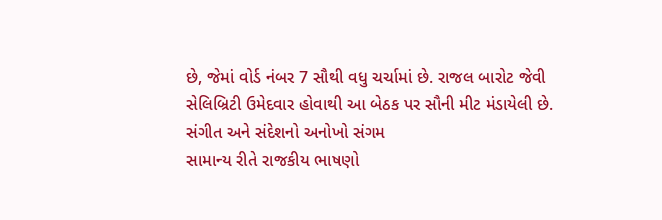છે, જેમાં વોર્ડ નંબર 7 સૌથી વધુ ચર્ચામાં છે. રાજલ બારોટ જેવી સેલિબ્રિટી ઉમેદવાર હોવાથી આ બેઠક પર સૌની મીટ મંડાયેલી છે.
સંગીત અને સંદેશનો અનોખો સંગમ
સામાન્ય રીતે રાજકીય ભાષણો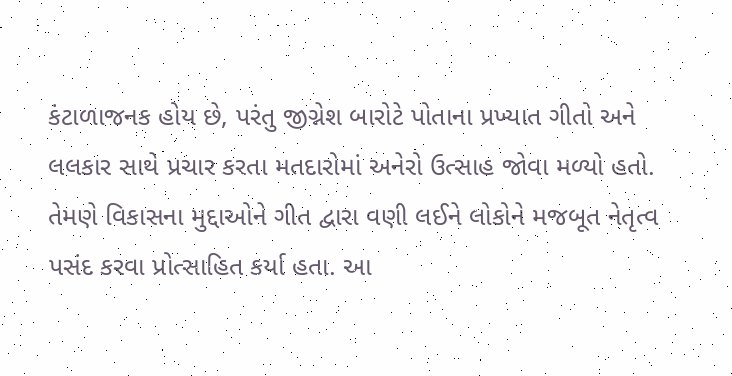કંટાળાજનક હોય છે, પરંતુ જીગ્નેશ બારોટે પોતાના પ્રખ્યાત ગીતો અને લલકાર સાથે પ્રચાર કરતા મતદારોમાં અનેરો ઉત્સાહ જોવા મળ્યો હતો. તેમણે વિકાસના મુદ્દાઓને ગીત દ્વારા વણી લઈને લોકોને મજબૂત નેતૃત્વ પસંદ કરવા પ્રોત્સાહિત કર્યા હતા. આ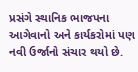પ્રસંગે સ્થાનિક ભાજપના આગેવાનો અને કાર્યકરોમાં પણ નવી ઉર્જાનો સંચાર થયો છે.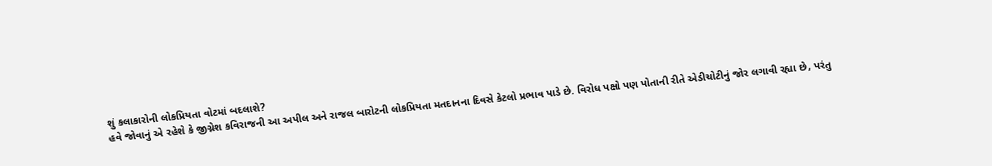શું કલાકારોની લોકપ્રિયતા વોટમાં બદલાશે?
હવે જોવાનું એ રહેશે કે જીગ્નેશ કવિરાજની આ અપીલ અને રાજલ બારોટની લોકપ્રિયતા મતદાનના દિવસે કેટલો પ્રભાવ પાડે છે. વિરોધ પક્ષો પણ પોતાની રીતે એડીચોટીનું જોર લગાવી રહ્યા છે, પરંતુ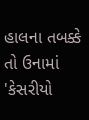હાલના તબક્કે તો ઉનામાં 'કેસરીયો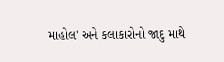માહોલ' અને કલાકારોનો જાદુ માથે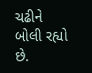ચઢીને બોલી રહ્યો છે.